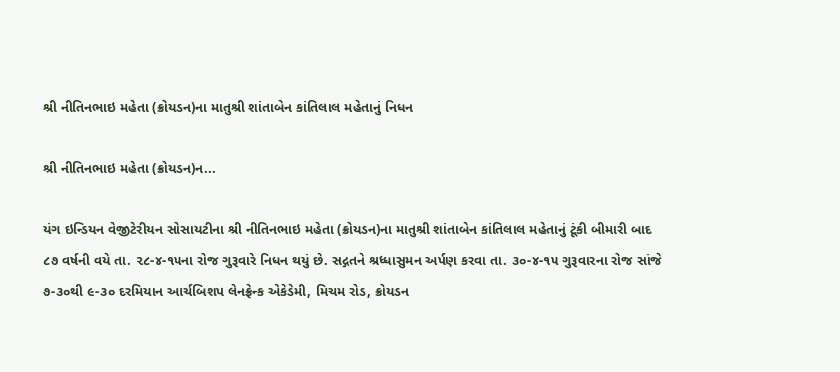શ્રી નીતિનભાઇ મહેતા (ક્રોયડન)ના માતુશ્રી શાંતાબેન કાંતિલાલ મહેતાનું નિધન

શ્રી નીતિનભાઇ મહેતા (ક્રોયડન)ન...

યંગ ઇન્ડિયન વેજીટેરીયન સોસાયટીના શ્રી નીતિનભાઇ મહેતા (ક્રોયડન)ના માતુશ્રી શાંતાબેન કાંતિલાલ મહેતાનું ટૂંકી બીમારી બાદ ૮૭ વર્ષની વયે તા. ૨૮-૪-૧૫ના રોજ ગુરૂવારે નિધન થયું છે. સદ્ગતને શ્રધ્ધાસુમન અર્પણ કરવા તા. ૩૦-૪-૧૫ ગુરૂવારના રોજ સાંજે ૭-૩૦થી ૯-૩૦ દરમિયાન આર્ચબિશપ લેનફ્રેન્ક એકેડેમી, મિચમ રોડ, ક્રોયડન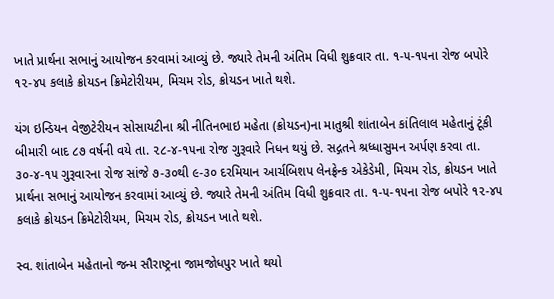ખાતે પ્રાર્થના સભાનું આયોજન કરવામાં આવ્યું છે. જ્યારે તેમની અંતિમ વિધી શુક્રવાર તા. ૧-૫-૧૫ના રોજ બપોરે ૧૨-૪૫ કલાકે ક્રોયડન ક્રિમેટોરીયમ, મિચમ રોડ, ક્રોયડન ખાતે થશે.

યંગ ઇન્ડિયન વેજીટેરીયન સોસાયટીના શ્રી નીતિનભાઇ મહેતા (ક્રોયડન)ના માતુશ્રી શાંતાબેન કાંતિલાલ મહેતાનું ટૂંકી બીમારી બાદ ૮૭ વર્ષની વયે તા. ૨૮-૪-૧૫ના રોજ ગુરૂવારે નિધન થયું છે. સદ્ગતને શ્રધ્ધાસુમન અર્પણ કરવા તા. ૩૦-૪-૧૫ ગુરૂવારના રોજ સાંજે ૭-૩૦થી ૯-૩૦ દરમિયાન આર્ચબિશપ લેનફ્રેન્ક એકેડેમી, મિચમ રોડ, ક્રોયડન ખાતે પ્રાર્થના સભાનું આયોજન કરવામાં આવ્યું છે. જ્યારે તેમની અંતિમ વિધી શુક્રવાર તા. ૧-૫-૧૫ના રોજ બપોરે ૧૨-૪૫ કલાકે ક્રોયડન ક્રિમેટોરીયમ, મિચમ રોડ, ક્રોયડન ખાતે થશે.

સ્વ. શાંતાબેન મહેતાનો જન્મ સૌરાષ્ટ્રના જામજોધપુર ખાતે થયો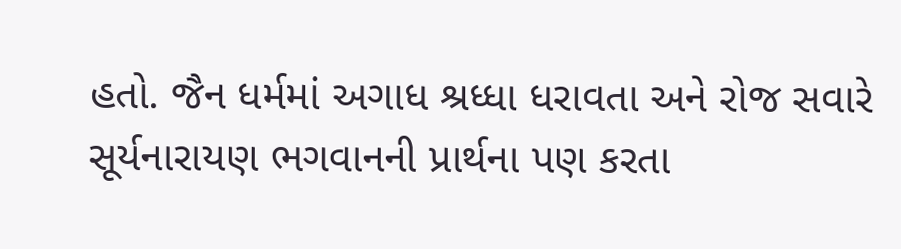હતો. જૈન ધર્મમાં અગાધ શ્રધ્ધા ધરાવતા અને રોજ સવારે સૂર્યનારાયણ ભગવાનની પ્રાર્થના પણ કરતા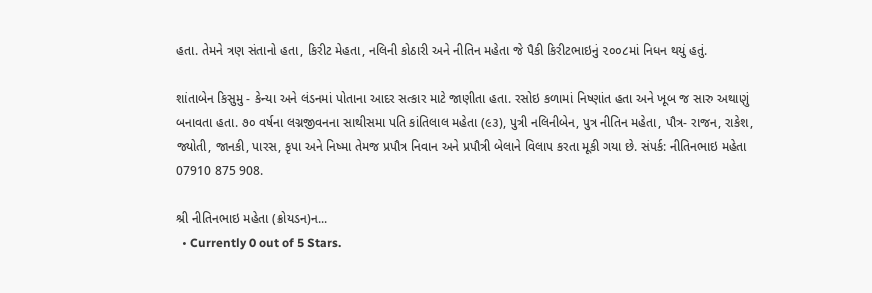હતા. તેમને ત્રણ સંતાનો હતા, કિરીટ મેહતા, નલિની કોઠારી અને નીતિન મહેતા જે પૈકી કિરીટભાઇનું ૨૦૦૮માં નિધન થયું હતું.

શાંતાબેન કિસુમુ - કેન્યા અને લંડનમાં પોતાના આદર સત્કાર માટે જાણીતા હતા. રસોઇ કળામાં નિષ્ણાંત હતા અને ખૂબ જ સારુ અથાણું બનાવતા હતા. ૭૦ વર્ષના લગ્નજીવનના સાથીસમા પતિ કાંતિલાલ મહેતા (૯૩), પુત્રી નલિનીબેન, પુત્ર નીતિન મહેતા, પૌત્ર- રાજન, રાકેશ, જ્યોતી, જાનકી, પારસ, કૃપા અને નિષ્મા તેમજ પ્રપૌત્ર નિવાન અને પ્રપૌત્રી બેલાને વિલાપ કરતા મૂકી ગયા છે. સંપર્ક: નીતિનભાઇ મહેતા 07910 875 908.

શ્રી નીતિનભાઇ મહેતા (ક્રોયડન)ન...
  • Currently 0 out of 5 Stars.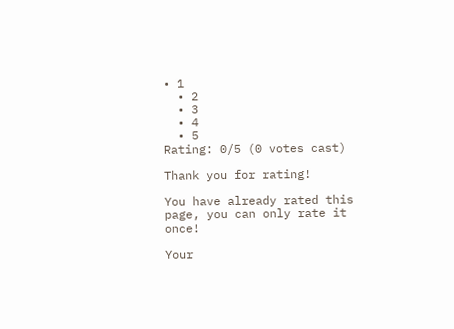• 1
  • 2
  • 3
  • 4
  • 5
Rating: 0/5 (0 votes cast)

Thank you for rating!

You have already rated this page, you can only rate it once!

Your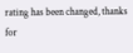rating has been changed, thanks for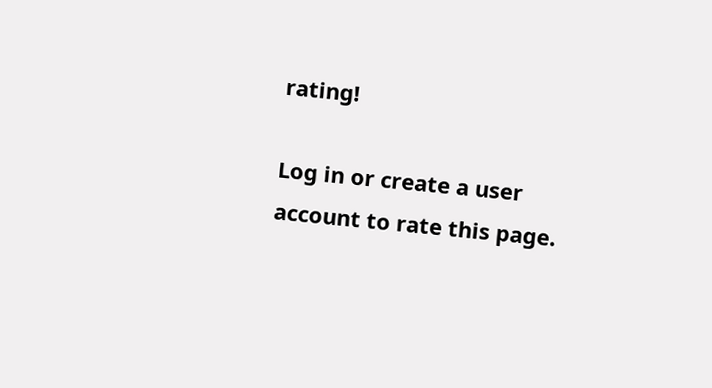rating!

Log in or create a user account to rate this page.